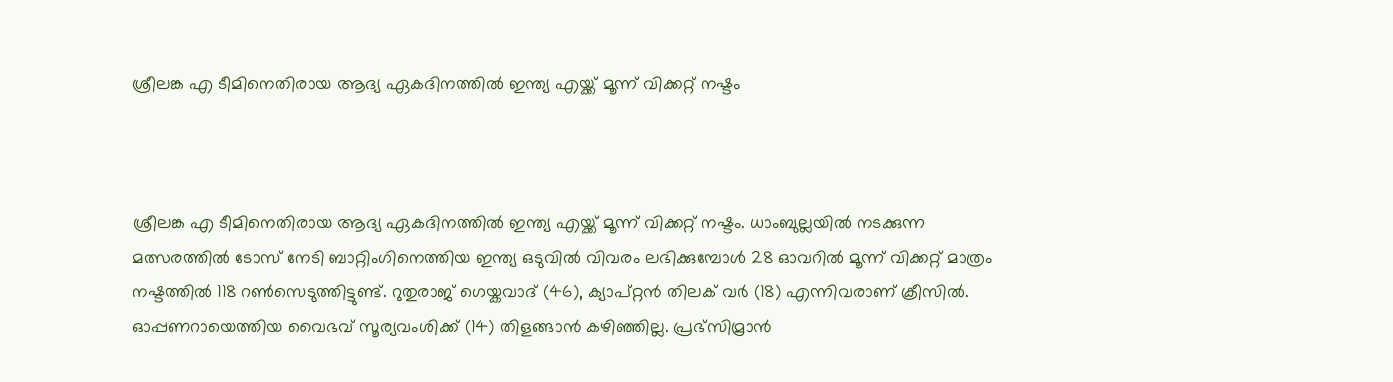ശ്രീലങ്ക എ ടീമിനെതിരായ ആദ്യ ഏകദിനത്തില്‍ ഇന്ത്യ എയ്ക്ക് മൂന്ന് വിക്കറ്റ് നഷ്ടം



ശ്രീലങ്ക എ ടീമിനെതിരായ ആദ്യ ഏകദിനത്തില്‍ ഇന്ത്യ എയ്ക്ക് മൂന്ന് വിക്കറ്റ് നഷ്ടം. ധാംബുല്ലയില്‍ നടക്കുന്ന മത്സരത്തില്‍ ടോസ് നേടി ബാറ്റിംഗിനെത്തിയ ഇന്ത്യ ഒടുവില്‍ വിവരം ലഭിക്കുമ്പോള്‍ 28 ഓവറില്‍ മൂന്ന് വിക്കറ്റ് മാത്രം നഷ്ടത്തില്‍ 118 റണ്‍സെടുത്തിട്ടുണ്ട്. റുതുരാജ് ഗെയ്കവാദ് (46), ക്യാപ്റ്റന്‍ തിലക് വര്‍ (18) എന്നിവരാണ് ക്രീസില്‍. ഓപ്പണറായെത്തിയ വൈഭവ് സൂര്യവംശിക്ക് (14) തിളങ്ങാന്‍ കഴിഞ്ഞില്ല. പ്രഭ്‌സിമ്രാന്‍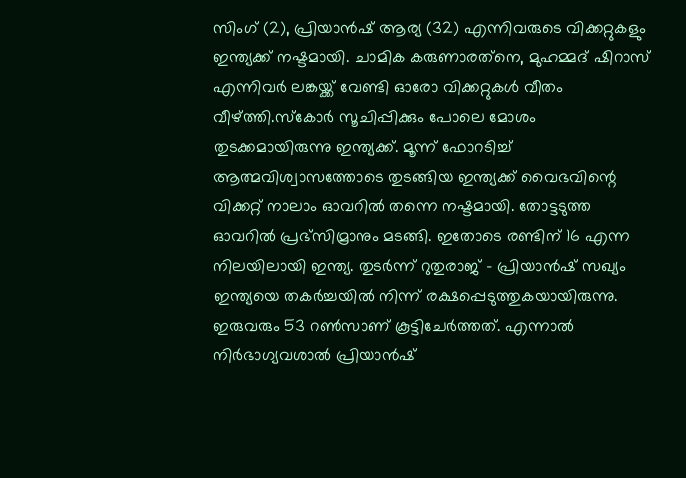സിംഗ് (2), പ്രിയാന്‍ഷ് ആര്യ (32) എന്നിവരുടെ വിക്കറ്റുകളും ഇന്ത്യക്ക് നഷ്ടമായി. ചാമിക കരുണാരത്‌നെ, മുഹമ്മദ് ഷിറാസ് എന്നിവര്‍ ലങ്കയ്ക്ക് വേണ്ടി ഓരോ വിക്കറ്റുകള്‍ വീതം വീഴ്ത്തി.സ്‌കോര്‍ സൂചിപ്പിക്കും പോലെ മോശം തുടക്കമായിരുന്നു ഇന്ത്യക്ക്. മൂന്ന് ഫോറടിച്ച് ആത്മവിശ്വാസത്തോടെ തുടങ്ങിയ ഇന്ത്യക്ക് വൈഭവിന്റെ വിക്കറ്റ് നാലാം ഓവറില്‍ തന്നെ നഷ്ടമായി. തോട്ടടുത്ത ഓവറില്‍ പ്രഭ്‌സിമ്രാനും മടങ്ങി. ഇതോടെ രണ്ടിന് 16 എന്ന നിലയിലായി ഇന്ത്യ. തുടര്‍ന്ന് റുതുരാജ് - പ്രിയാന്‍ഷ് സഖ്യം ഇന്ത്യയെ തകര്‍ച്ചയില്‍ നിന്ന് രക്ഷപ്പെടുത്തുകയായിരുന്നു. ഇരുവരും 53 റണ്‍സാണ് കൂട്ടിചേര്‍ത്തത്. എന്നാല്‍ നിര്‍ഭാഗ്യവശാല്‍ പ്രിയാന്‍ഷ്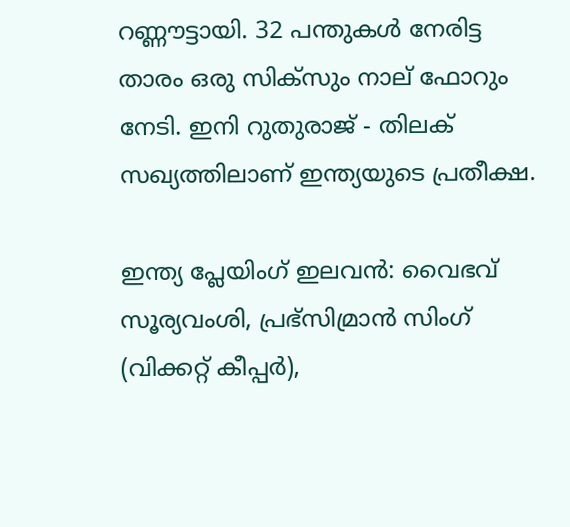റണ്ണൗട്ടായി. 32 പന്തുകള്‍ നേരിട്ട താരം ഒരു സിക്‌സും നാല് ഫോറും നേടി. ഇനി റുതുരാജ് - തിലക് സഖ്യത്തിലാണ് ഇന്ത്യയുടെ പ്രതീക്ഷ.

ഇന്ത്യ പ്ലേയിംഗ് ഇലവന്‍: വൈഭവ് സൂര്യവംശി, പ്രഭ്‌സിമ്രാന്‍ സിംഗ് (വിക്കറ്റ് കീപ്പര്‍),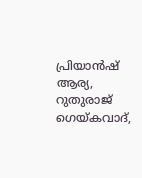പ്രിയാന്‍ഷ് ആര്യ, റുതുരാജ് ഗെയ്കവാദ്,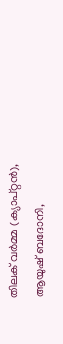തിലക് വര്‍മ്മ (ക്യാപ്റ്റന്‍), ആയുഷ് ബദോനി,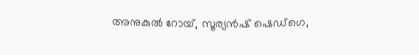അനുകുല്‍ റോയ്, സൂര്യന്‍ഷ് ഷെഡ്ഗെ,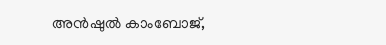അന്‍ഷുല്‍ കാംബോജ്,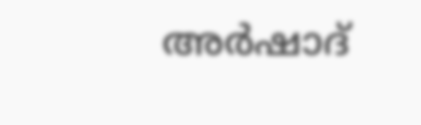അര്‍ഷാദ്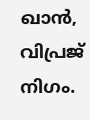ഖാന്‍, വിപ്രജ് നിഗം.